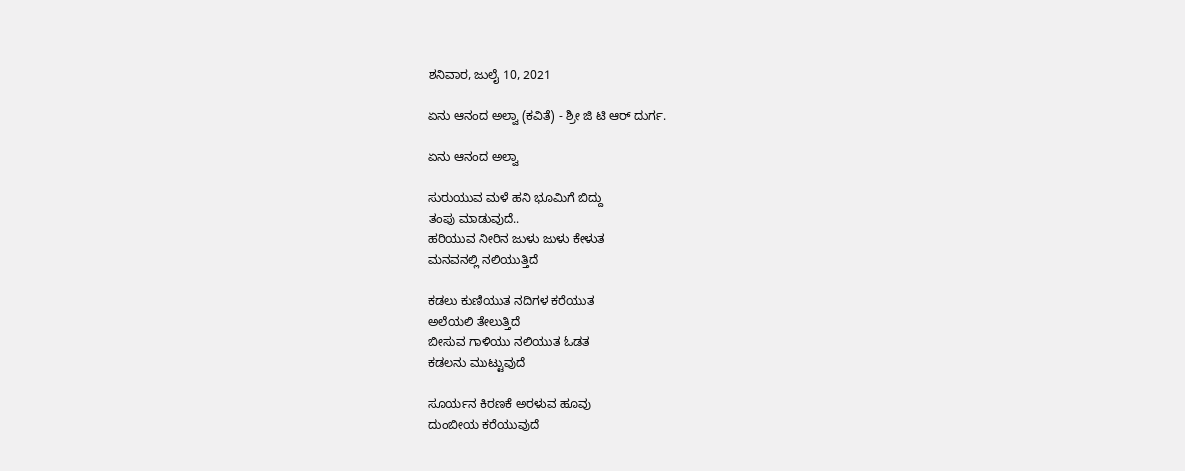ಶನಿವಾರ, ಜುಲೈ 10, 2021

ಏನು ಆನಂದ ಅಲ್ವಾ (ಕವಿತೆ) - ಶ್ರೀ ಜಿ ಟಿ ಆರ್ ದುರ್ಗ.

ಏನು ಆನಂದ ಅಲ್ವಾ

ಸುರುಯುವ ಮಳೆ ಹನಿ ಭೂಮಿಗೆ ಬಿದ್ದು
ತಂಪು ಮಾಡುವುದೆ..
ಹರಿಯುವ ನೀರಿನ ಜುಳು ಜುಳು ಕೇಳುತ
ಮನವನಲ್ಲಿ ನಲಿಯುತ್ತಿದೆ

ಕಡಲು ಕುಣಿಯುತ ನದಿಗಳ ಕರೆಯುತ
ಅಲೆಯಲಿ ತೇಲುತ್ತಿದೆ
ಬೀಸುವ ಗಾಳಿಯು ನಲಿಯುತ ಓಡತ
ಕಡಲನು ಮುಟ್ಟುವುದೆ

ಸೂರ್ಯನ ಕಿರಣಕೆ ಅರಳುವ ಹೂವು
ದುಂಬೀಯ ಕರೆಯುವುದೆ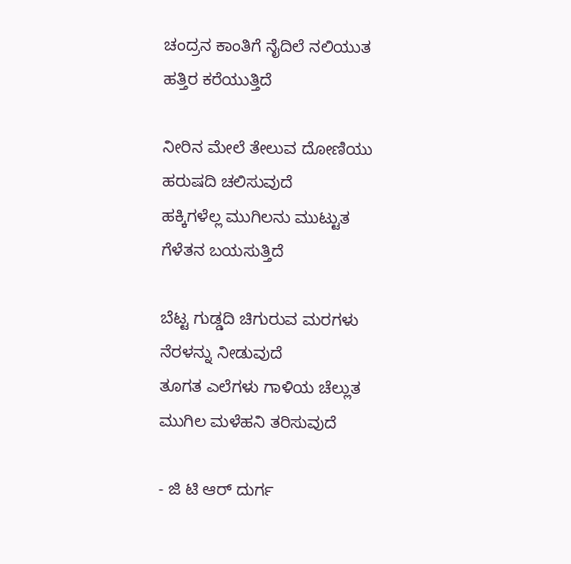ಚಂದ್ರನ ಕಾಂತಿಗೆ ನೈದಿಲೆ ನಲಿಯುತ
ಹತ್ತಿರ ಕರೆಯುತ್ತಿದೆ

ನೀರಿನ ಮೇಲೆ ತೇಲುವ ದೋಣಿಯು
ಹರುಷದಿ ಚಲಿಸುವುದೆ
ಹಕ್ಕಿಗಳೆಲ್ಲ ಮುಗಿಲನು ಮುಟ್ಟುತ
ಗೆಳೆತನ ಬಯಸುತ್ತಿದೆ

ಬೆಟ್ಟ ಗುಡ್ಡದಿ ಚಿಗುರುವ ಮರಗಳು
ನೆರಳನ್ನು ನೀಡುವುದೆ
ತೂಗತ ಎಲೆಗಳು ಗಾಳಿಯ ಚೆಲ್ಲುತ
ಮುಗಿಲ ಮಳೆಹನಿ ತರಿಸುವುದೆ

- ಜಿ ಟಿ ಆರ್ ದುರ್ಗ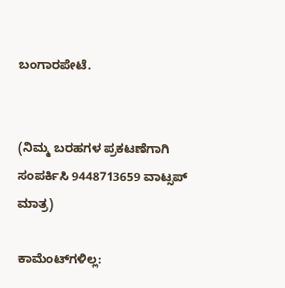ಬಂಗಾರಪೇಟೆ.


(ನಿಮ್ಮ ಬರಹಗಳ ಪ್ರಕಟಣೆಗಾಗಿ ಸಂಪರ್ಕಿಸಿ 9448713659 ವಾಟ್ಸಪ್ ಮಾತ್ರ)

ಕಾಮೆಂಟ್‌ಗಳಿಲ್ಲ: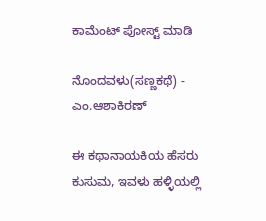ಕಾಮೆಂಟ್‌‌ ಪೋಸ್ಟ್‌ ಮಾಡಿ

ನೊಂದವಳು(ಸಣ್ಣಕಥೆ) - ಎಂ.ಆಶಾಕಿರಣ್

ಈ ಕಥಾನಾಯಕಿಯ ಹೆಸರು ಕುಸುಮ, ಇವಳು ಹಳ್ಳಿಯಲ್ಲಿ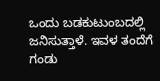ಒಂದು ಬಡಕುಟುಂಬದಲ್ಲಿ ಜನಿಸುತ್ತಾಳೆ. ಇವಳ ತಂದೆಗೆ  ಗಂಡು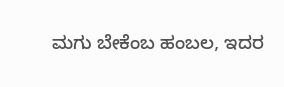ಮಗು ಬೇಕೆಂಬ ಹಂಬಲ, ಇದರ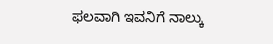ಫಲವಾಗಿ ಇವನಿಗೆ ನಾಲ್ಕು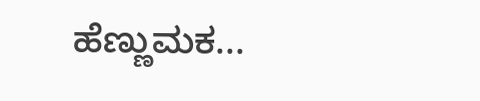ಹೆಣ್ಣುಮಕ...